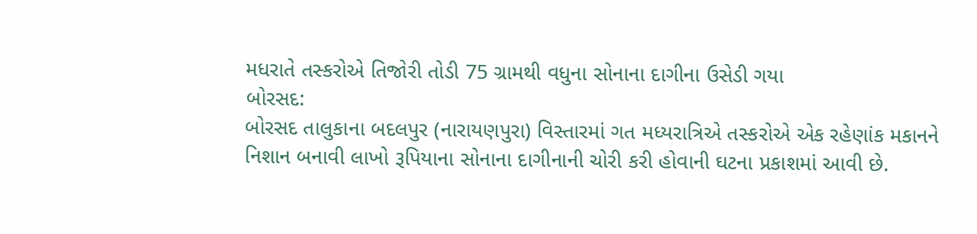મધરાતે તસ્કરોએ તિજોરી તોડી 75 ગ્રામથી વધુના સોનાના દાગીના ઉસેડી ગયા
બોરસદ:
બોરસદ તાલુકાના બદલપુર (નારાયણપુરા) વિસ્તારમાં ગત મધ્યરાત્રિએ તસ્કરોએ એક રહેણાંક મકાનને નિશાન બનાવી લાખો રૂપિયાના સોનાના દાગીનાની ચોરી કરી હોવાની ઘટના પ્રકાશમાં આવી છે.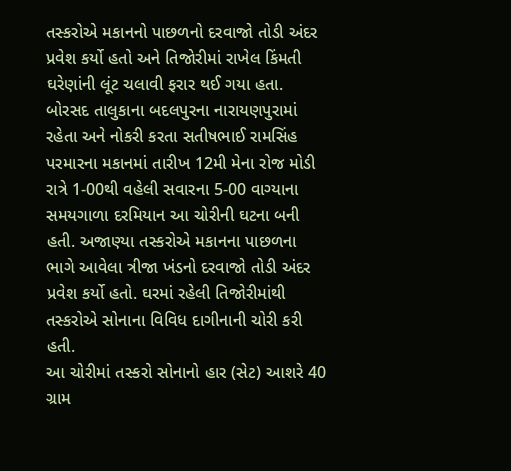તસ્કરોએ મકાનનો પાછળનો દરવાજો તોડી અંદર પ્રવેશ કર્યો હતો અને તિજોરીમાં રાખેલ કિંમતી ઘરેણાંની લૂંટ ચલાવી ફરાર થઈ ગયા હતા.
બોરસદ તાલુકાના બદલપુરના નારાયણપુરામાં રહેતા અને નોકરી કરતા સતીષભાઈ રામસિંહ પરમારના મકાનમાં તારીખ 12મી મેના રોજ મોડી રાત્રે 1-00થી વહેલી સવારના 5-00 વાગ્યાના સમયગાળા દરમિયાન આ ચોરીની ઘટના બની હતી. અજાણ્યા તસ્કરોએ મકાનના પાછળના ભાગે આવેલા ત્રીજા ખંડનો દરવાજો તોડી અંદર પ્રવેશ કર્યો હતો. ઘરમાં રહેલી તિજોરીમાંથી તસ્કરોએ સોનાના વિવિધ દાગીનાની ચોરી કરી હતી.
આ ચોરીમાં તસ્કરો સોનાનો હાર (સેટ) આશરે 40 ગ્રામ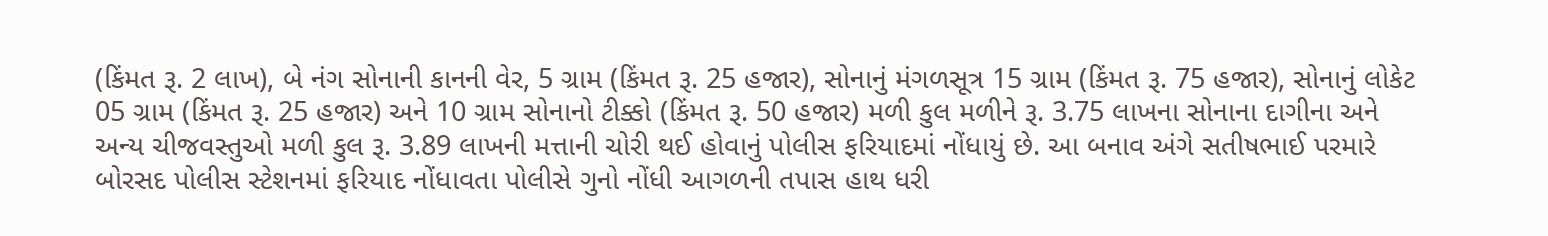(કિંમત રૂ. 2 લાખ), બે નંગ સોનાની કાનની વેર, 5 ગ્રામ (કિંમત રૂ. 25 હજાર), સોનાનું મંગળસૂત્ર 15 ગ્રામ (કિંમત રૂ. 75 હજાર), સોનાનું લોકેટ 05 ગ્રામ (કિંમત રૂ. 25 હજાર) અને 10 ગ્રામ સોનાનો ટીક્કો (કિંમત રૂ. 50 હજાર) મળી કુલ મળીને રૂ. 3.75 લાખના સોનાના દાગીના અને અન્ય ચીજવસ્તુઓ મળી કુલ રૂ. 3.89 લાખની મત્તાની ચોરી થઈ હોવાનું પોલીસ ફરિયાદમાં નોંધાયું છે. આ બનાવ અંગે સતીષભાઈ પરમારે બોરસદ પોલીસ સ્ટેશનમાં ફરિયાદ નોંધાવતા પોલીસે ગુનો નોંધી આગળની તપાસ હાથ ધરી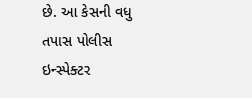છે. આ કેસની વધુ તપાસ પોલીસ ઇન્સ્પેક્ટર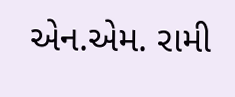એન.એમ. રામી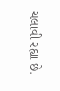ચલાવી રહ્યા છે.